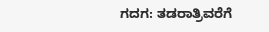ಗದಗ: ತಡರಾತ್ರಿವರೆಗೆ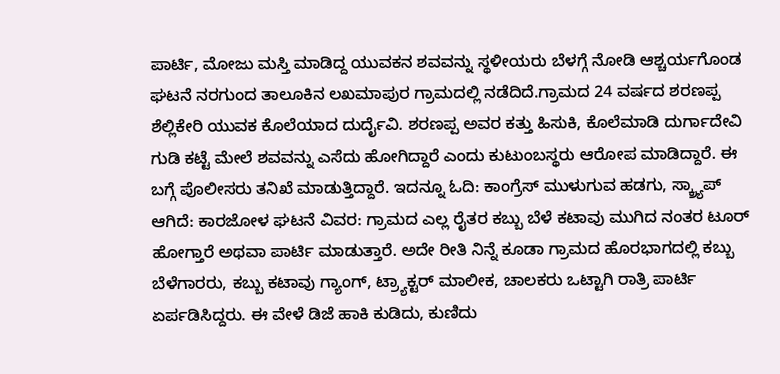ಪಾರ್ಟಿ, ಮೋಜು ಮಸ್ತಿ ಮಾಡಿದ್ದ ಯುವಕನ ಶವವನ್ನು ಸ್ಥಳೀಯರು ಬೆಳಗ್ಗೆ ನೋಡಿ ಆಶ್ಚರ್ಯಗೊಂಡ ಘಟನೆ ನರಗುಂದ ತಾಲೂಕಿನ ಲಖಮಾಪುರ ಗ್ರಾಮದಲ್ಲಿ ನಡೆದಿದೆ.ಗ್ರಾಮದ 24 ವರ್ಷದ ಶರಣಪ್ಪ ಶೆಲ್ಲಿಕೇರಿ ಯುವಕ ಕೊಲೆಯಾದ ದುರ್ದೈವಿ. ಶರಣಪ್ಪ ಅವರ ಕತ್ತು ಹಿಸುಕಿ, ಕೊಲೆಮಾಡಿ ದುರ್ಗಾದೇವಿ ಗುಡಿ ಕಟ್ಟೆ ಮೇಲೆ ಶವವನ್ನು ಎಸೆದು ಹೋಗಿದ್ದಾರೆ ಎಂದು ಕುಟುಂಬಸ್ಥರು ಆರೋಪ ಮಾಡಿದ್ದಾರೆ. ಈ ಬಗ್ಗೆ ಪೊಲೀಸರು ತನಿಖೆ ಮಾಡುತ್ತಿದ್ದಾರೆ. ಇದನ್ನೂ ಓದಿ: ಕಾಂಗ್ರೆಸ್ ಮುಳುಗುವ ಹಡಗು, ಸ್ಕ್ರ್ಯಾಪ್ ಆಗಿದೆ: ಕಾರಜೋಳ ಘಟನೆ ವಿವರ: ಗ್ರಾಮದ ಎಲ್ಲ ರೈತರ ಕಬ್ಬು ಬೆಳೆ ಕಟಾವು ಮುಗಿದ ನಂತರ ಟೂರ್ ಹೋಗ್ತಾರೆ ಅಥವಾ ಪಾರ್ಟಿ ಮಾಡುತ್ತಾರೆ. ಅದೇ ರೀತಿ ನಿನ್ನೆ ಕೂಡಾ ಗ್ರಾಮದ ಹೊರಭಾಗದಲ್ಲಿ ಕಬ್ಬು ಬೆಳೆಗಾರರು, ಕಬ್ಬು ಕಟಾವು ಗ್ಯಾಂಗ್, ಟ್ರ್ಯಾಕ್ಟರ್ ಮಾಲೀಕ, ಚಾಲಕರು ಒಟ್ಟಾಗಿ ರಾತ್ರಿ ಪಾರ್ಟಿ ಏರ್ಪಡಿಸಿದ್ದರು. ಈ ವೇಳೆ ಡಿಜೆ ಹಾಕಿ ಕುಡಿದು, ಕುಣಿದು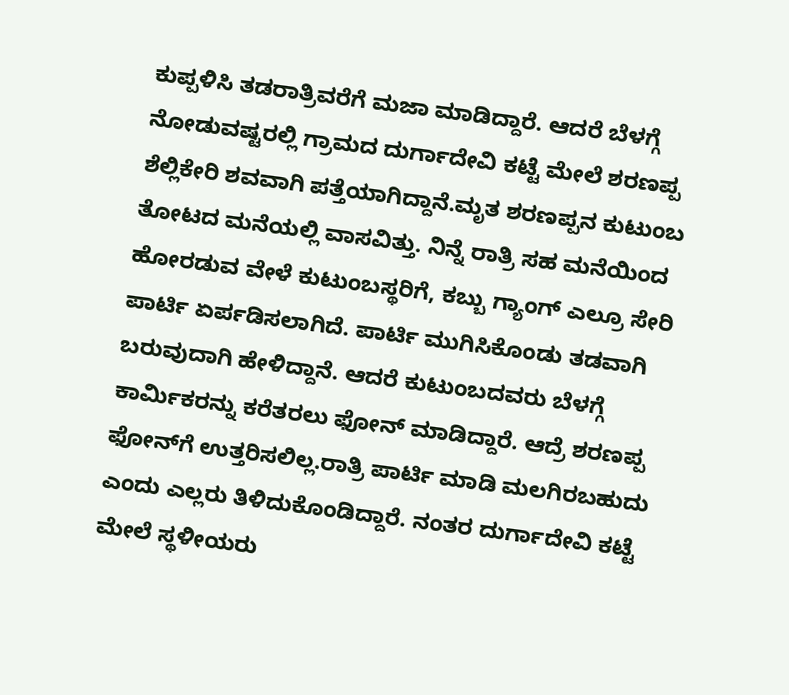ಕುಪ್ಪಳಿಸಿ ತಡರಾತ್ರಿವರೆಗೆ ಮಜಾ ಮಾಡಿದ್ದಾರೆ. ಆದರೆ ಬೆಳಗ್ಗೆ ನೋಡುವಷ್ಟರಲ್ಲಿ ಗ್ರಾಮದ ದುರ್ಗಾದೇವಿ ಕಟ್ಟೆ ಮೇಲೆ ಶರಣಪ್ಪ ಶೆಲ್ಲಿಕೇರಿ ಶವವಾಗಿ ಪತ್ತೆಯಾಗಿದ್ದಾನೆ.ಮೃತ ಶರಣಪ್ಪನ ಕುಟುಂಬ ತೋಟದ ಮನೆಯಲ್ಲಿ ವಾಸವಿತ್ತು. ನಿನ್ನೆ ರಾತ್ರಿ ಸಹ ಮನೆಯಿಂದ ಹೋರಡುವ ವೇಳೆ ಕುಟುಂಬಸ್ಥರಿಗೆ, ಕಬ್ಬು ಗ್ಯಾಂಗ್ ಎಲ್ರೂ ಸೇರಿ ಪಾರ್ಟಿ ಏರ್ಪಡಿಸಲಾಗಿದೆ. ಪಾರ್ಟಿ ಮುಗಿಸಿಕೊಂಡು ತಡವಾಗಿ ಬರುವುದಾಗಿ ಹೇಳಿದ್ದಾನೆ. ಆದರೆ ಕುಟುಂಬದವರು ಬೆಳಗ್ಗೆ ಕಾರ್ಮಿಕರನ್ನು ಕರೆತರಲು ಫೋನ್ ಮಾಡಿದ್ದಾರೆ. ಆದ್ರೆ ಶರಣಪ್ಪ ಫೋನ್‍ಗೆ ಉತ್ತರಿಸಲಿಲ್ಲ.ರಾತ್ರಿ ಪಾರ್ಟಿ ಮಾಡಿ ಮಲಗಿರಬಹುದು ಎಂದು ಎಲ್ಲರು ತಿಳಿದುಕೊಂಡಿದ್ದಾರೆ. ನಂತರ ದುರ್ಗಾದೇವಿ ಕಟ್ಟೆ ಮೇಲೆ ಸ್ಥಳೀಯರು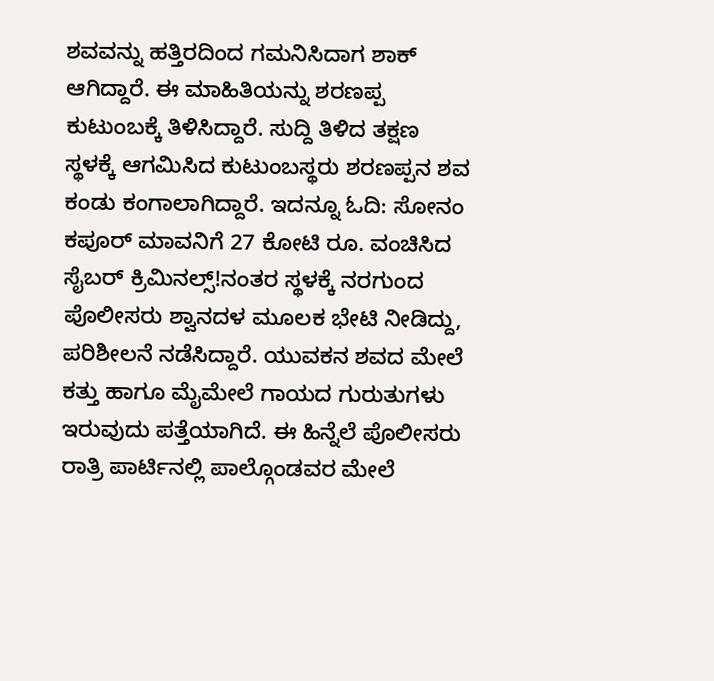ಶವವನ್ನು ಹತ್ತಿರದಿಂದ ಗಮನಿಸಿದಾಗ ಶಾಕ್ ಆಗಿದ್ದಾರೆ. ಈ ಮಾಹಿತಿಯನ್ನು ಶರಣಪ್ಪ ಕುಟುಂಬಕ್ಕೆ ತಿಳಿಸಿದ್ದಾರೆ. ಸುದ್ದಿ ತಿಳಿದ ತಕ್ಷಣ ಸ್ಥಳಕ್ಕೆ ಆಗಮಿಸಿದ ಕುಟುಂಬಸ್ಥರು ಶರಣಪ್ಪನ ಶವ ಕಂಡು ಕಂಗಾಲಾಗಿದ್ದಾರೆ. ಇದನ್ನೂ ಓದಿ: ಸೋನಂ ಕಪೂರ್ ಮಾವನಿಗೆ 27 ಕೋಟಿ ರೂ. ವಂಚಿಸಿದ ಸೈಬರ್ ಕ್ರಿಮಿನಲ್ಸ್!ನಂತರ ಸ್ಥಳಕ್ಕೆ ನರಗುಂದ ಪೊಲೀಸರು ಶ್ವಾನದಳ ಮೂಲಕ ಭೇಟಿ ನೀಡಿದ್ದು, ಪರಿಶೀಲನೆ ನಡೆಸಿದ್ದಾರೆ. ಯುವಕನ ಶವದ ಮೇಲೆ ಕತ್ತು ಹಾಗೂ ಮೈಮೇಲೆ ಗಾಯದ ಗುರುತುಗಳು ಇರುವುದು ಪತ್ತೆಯಾಗಿದೆ. ಈ ಹಿನ್ನೆಲೆ ಪೊಲೀಸರು ರಾತ್ರಿ ಪಾರ್ಟಿನಲ್ಲಿ ಪಾಲ್ಗೊಂಡವರ ಮೇಲೆ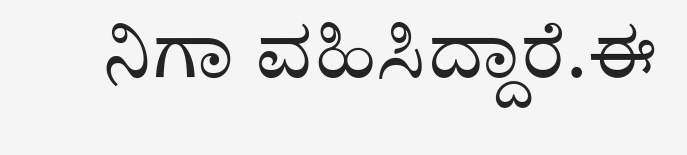ನಿಗಾ ವಹಿಸಿದ್ದಾರೆ.ಈ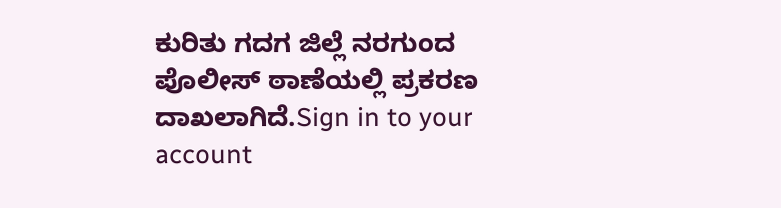ಕುರಿತು ಗದಗ ಜಿಲ್ಲೆ ನರಗುಂದ ಪೊಲೀಸ್ ಠಾಣೆಯಲ್ಲಿ ಪ್ರಕರಣ ದಾಖಲಾಗಿದೆ.Sign in to your account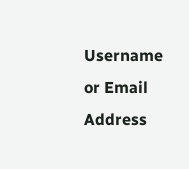Username or Email Address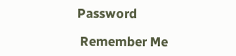Password

 Remember Me